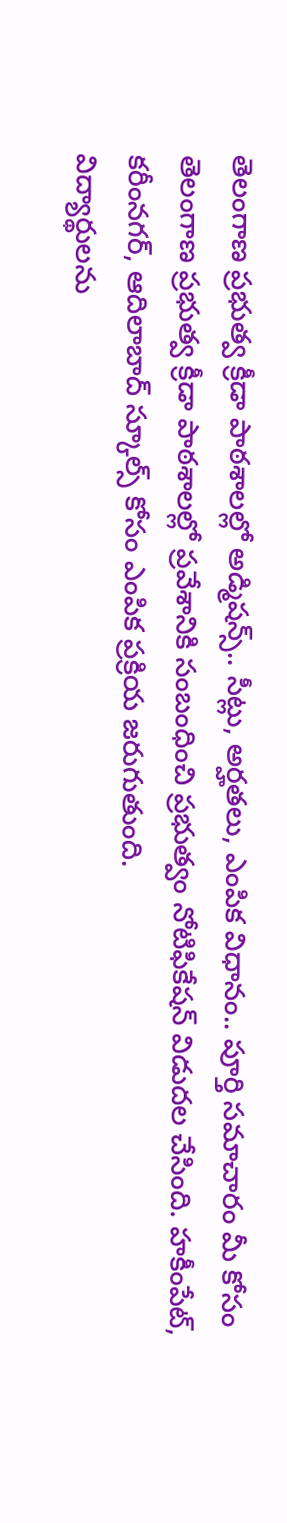తెలంగాణ ప్రభుత్వ క్రీడా పాఠశాలల్లో అడ్మిషన్స్.. సీట్లు, అర్హతలు, ఎంపిక విధానం.. పూర్తి సమాచారం మీ కోసం
తెలంగాణ ప్రభుత్వ క్రీడా పాఠశాలల్లో ప్రవేశానికి సంబంధించి ప్రభుత్వం నోటిఫికేషన్ విడుదల చేసింది. హకీంపేట్, కరీంనగర్, ఆదిలాబాద్ స్కూల్స్ కోసం ఎంపిక ప్రక్రియ జరుగుతుంది.
విద్యార్థులను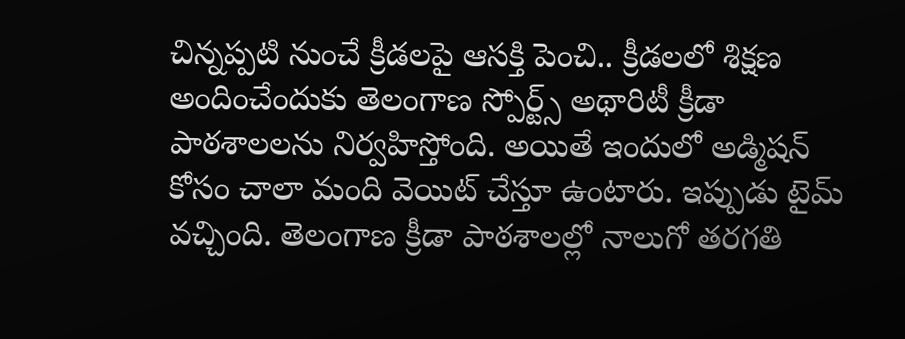చిన్నప్పటి నుంచే క్రీడలపై ఆసక్తి పెంచి.. క్రీడలలో శిక్షణ అందించేందుకు తెలంగాణ స్పోర్ట్స్ అథారిటీ క్రీడా పాఠశాలలను నిర్వహిస్తోంది. అయితే ఇందులో అడ్మిషన్ కోసం చాలా మంది వెయిట్ చేస్తూ ఉంటారు. ఇప్పుడు టైమ్ వచ్చింది. తెలంగాణ క్రీడా పాఠశాలల్లో నాలుగో తరగతి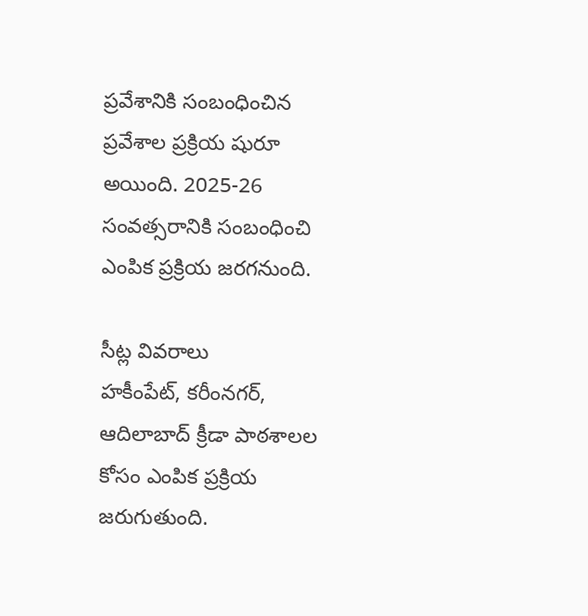ప్రవేశానికి సంబంధించిన ప్రవేశాల ప్రక్రియ షురూ అయింది. 2025-26 సంవత్సరానికి సంబంధించి ఎంపిక ప్రక్రియ జరగనుంది.

సీట్ల వివరాలు
హకీంపేట్, కరీంనగర్, ఆదిలాబాద్ క్రీడా పాఠశాలల కోసం ఎంపిక ప్రక్రియ జరుగుతుంది.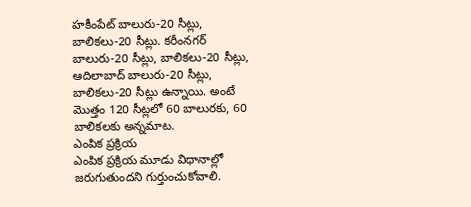హకీంపేట్ బాలురు-20 సీట్లు, బాలికలు-20 సీట్లు. కరీంనగర్ బాలురు-20 సీట్లు, బాలికలు-20 సీట్లు, ఆదిలాబాద్ బాలురు-20 సీట్లు, బాలికలు-20 సీట్లు ఉన్నాయి. అంటే మెుత్తం 120 సీట్లలో 60 బాలురకు, 60 బాలికలకు అన్నమాట.
ఎంపిక ప్రక్రియ
ఎంపిక ప్రక్రియ మూడు విధానాల్లో జరుగుతుందని గుర్తుంచుకోవాలి.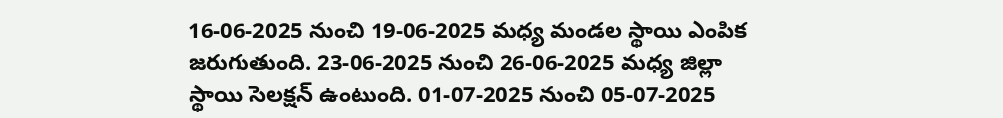16-06-2025 నుంచి 19-06-2025 మధ్య మండల స్థాయి ఎంపిక జరుగుతుంది. 23-06-2025 నుంచి 26-06-2025 మధ్య జిల్లా స్థాయి సెలక్షన్ ఉంటుంది. 01-07-2025 నుంచి 05-07-2025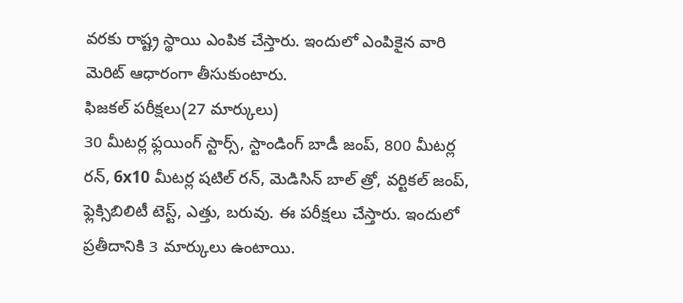వరకు రాష్ట్ర స్థాయి ఎంపిక చేస్తారు. ఇందులో ఎంపికైన వారి మెరిట్ ఆధారంగా తీసుకుంటారు.
ఫిజకల్ పరీక్షలు(27 మార్కులు)
30 మీటర్ల ఫ్లయింగ్ స్టార్స్, స్టాండింగ్ బాడీ జంప్, 800 మీటర్ల రన్, 6x10 మీటర్ల షటిల్ రన్, మెడిసిన్ బాల్ త్రో, వర్టికల్ జంప్, ఫ్లెక్సిబిలిటీ టెస్ట్, ఎత్తు, బరువు. ఈ పరీక్షలు చేస్తారు. ఇందులో ప్రతీదానికి 3 మార్కులు ఉంటాయి.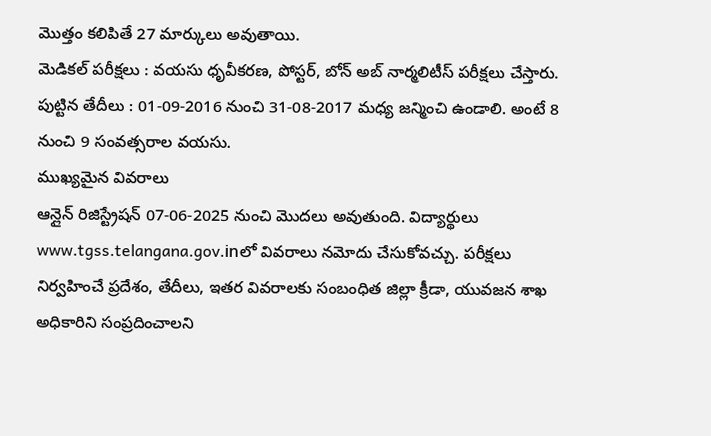మెుత్తం కలిపితే 27 మార్కులు అవుతాయి.
మెడికల్ పరీక్షలు : వయసు ధృవీకరణ, పోస్టర్, బోన్ అబ్ నార్మలిటీస్ పరీక్షలు చేస్తారు.
పుట్టిన తేదీలు : 01-09-2016 నుంచి 31-08-2017 మధ్య జన్మించి ఉండాలి. అంటే 8 నుంచి 9 సంవత్సరాల వయసు.
ముఖ్యమైన వివరాలు
ఆన్లైన్ రిజిస్ట్రేషన్ 07-06-2025 నుంచి మెుదలు అవుతుంది. విద్యార్థులు www.tgss.telangana.gov.inలో వివరాలు నమోదు చేసుకోవచ్చు. పరీక్షలు నిర్వహించే ప్రదేశం, తేదీలు, ఇతర వివరాలకు సంబంధిత జిల్లా క్రీడా, యువజన శాఖ అధికారిని సంప్రదించాలని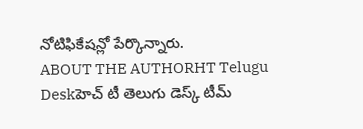నోటిఫికేషన్లో పేర్కొన్నారు.
ABOUT THE AUTHORHT Telugu Deskహెచ్ టీ తెలుగు డెస్క్ టీమ్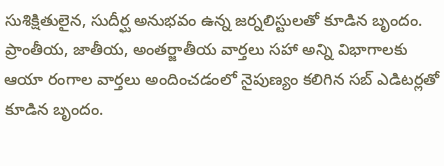సుశిక్షితులైన, సుదీర్ఘ అనుభవం ఉన్న జర్నలిస్టులతో కూడిన బృందం. ప్రాంతీయ, జాతీయ, అంతర్జాతీయ వార్తలు సహా అన్ని విభాగాలకు ఆయా రంగాల వార్తలు అందించడంలో నైపుణ్యం కలిగిన సబ్ ఎడిటర్లతో కూడిన బృందం.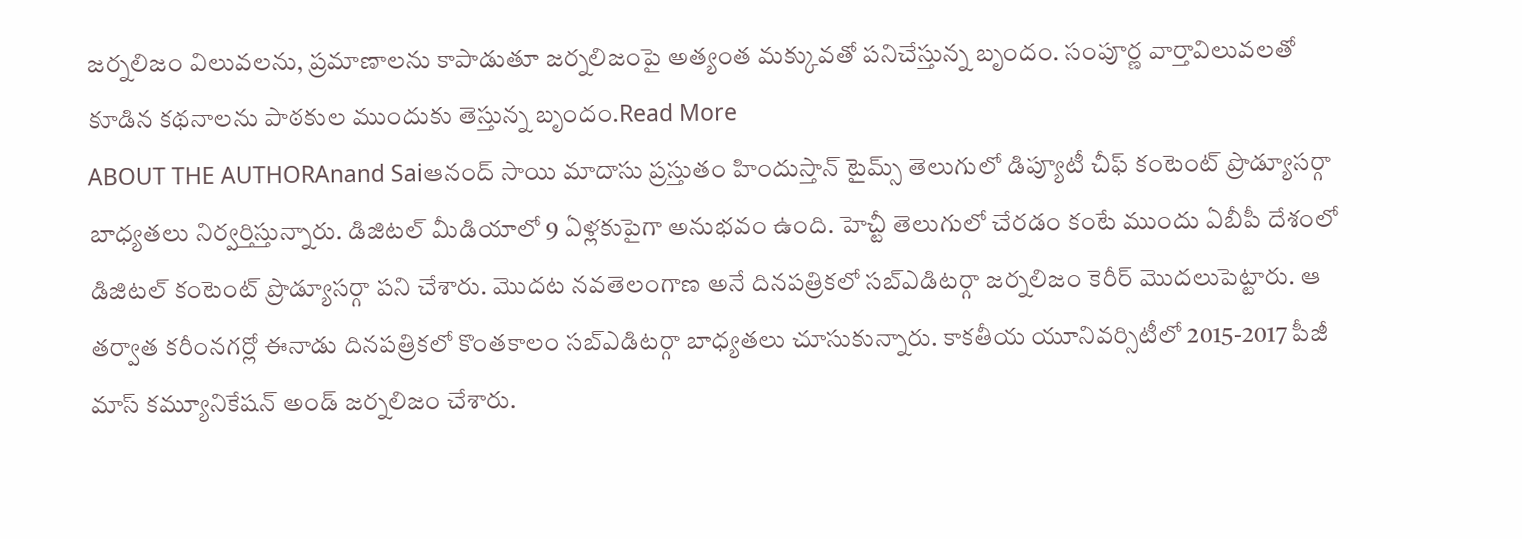జర్నలిజం విలువలను, ప్రమాణాలను కాపాడుతూ జర్నలిజంపై అత్యంత మక్కువతో పనిచేస్తున్న బృందం. సంపూర్ణ వార్తావిలువలతో కూడిన కథనాలను పాఠకుల ముందుకు తెస్తున్న బృందం.Read More
ABOUT THE AUTHORAnand Saiఆనంద్ సాయి మాదాసు ప్రస్తుతం హిందుస్తాన్ టైమ్స్ తెలుగులో డిప్యూటీ చీఫ్ కంటెంట్ ప్రొడ్యూసర్గా బాధ్యతలు నిర్వర్తిస్తున్నారు. డిజిటల్ మీడియాలో 9 ఏళ్లకుపైగా అనుభవం ఉంది. హెచ్టీ తెలుగులో చేరడం కంటే ముందు ఏబీపీ దేశంలో డిజిటల్ కంటెంట్ ప్రొడ్యూసర్గా పని చేశారు. మెుదట నవతెలంగాణ అనే దినపత్రికలో సబ్ఎడిటర్గా జర్నలిజం కెరీర్ మెుదలుపెట్టారు. ఆ తర్వాత కరీంనగర్లో ఈనాడు దినపత్రికలో కొంతకాలం సబ్ఎడిటర్గా బాధ్యతలు చూసుకున్నారు. కాకతీయ యూనివర్సిటీలో 2015-2017 పీజీ మాస్ కమ్యూనికేషన్ అండ్ జర్నలిజం చేశారు.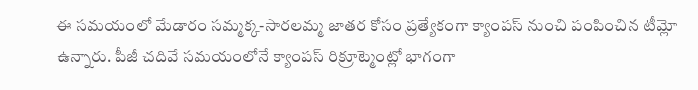ఈ సమయంలో మేడారం సమ్మక్క-సారలమ్మ జాతర కోసం ప్రత్యేకంగా క్యాంపస్ నుంచి పంపించిన టీమ్లో ఉన్నారు. పీజీ చదివే సమయంలోనే క్యాంపస్ రిక్రూట్మెంట్లో భాగంగా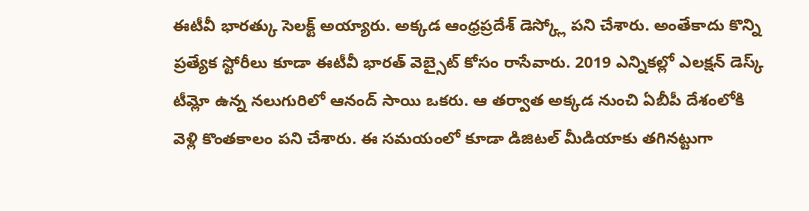ఈటీవీ భారత్కు సెలక్ట్ అయ్యారు. అక్కడ ఆంధ్రప్రదేశ్ డెస్క్లో పని చేశారు. అంతేకాదు కొన్ని ప్రత్యేక స్టోరీలు కూడా ఈటీవీ భారత్ వెబ్సైట్ కోసం రాసేవారు. 2019 ఎన్నికల్లో ఎలక్షన్ డెస్క్ టీమ్లో ఉన్న నలుగురిలో ఆనంద్ సాయి ఒకరు. ఆ తర్వాత అక్కడ నుంచి ఏబీపీ దేశంలోకి వెళ్లి కొంతకాలం పని చేశారు. ఈ సమయంలో కూడా డిజిటల్ మీడియాకు తగినట్టుగా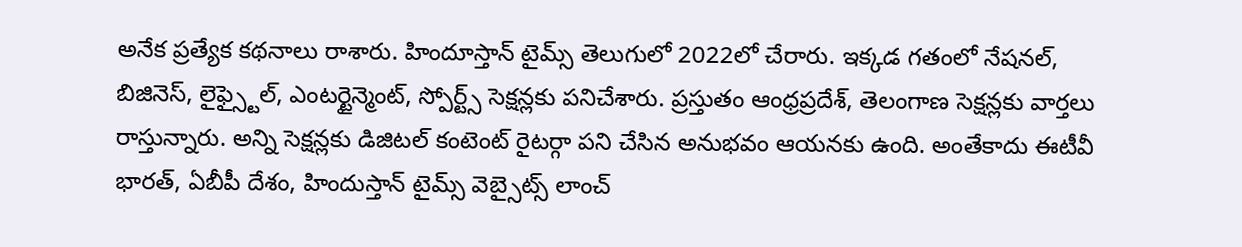అనేక ప్రత్యేక కథనాలు రాశారు. హిందూస్తాన్ టైమ్స్ తెలుగులో 2022లో చేరారు. ఇక్కడ గతంలో నేషనల్, బిజినెస్, లైఫ్స్టైల్, ఎంటర్టైన్మెంట్, స్పోర్ట్స్ సెక్షన్లకు పనిచేశారు. ప్రస్తుతం ఆంధ్రప్రదేశ్, తెలంగాణ సెక్షన్లకు వార్తలు రాస్తున్నారు. అన్ని సెక్షన్లకు డిజిటల్ కంటెంట్ రైటర్గా పని చేసిన అనుభవం ఆయనకు ఉంది. అంతేకాదు ఈటీవీ భారత్, ఏబీపీ దేశం, హిందుస్తాన్ టైమ్స్ వెబ్సైట్స్ లాంచ్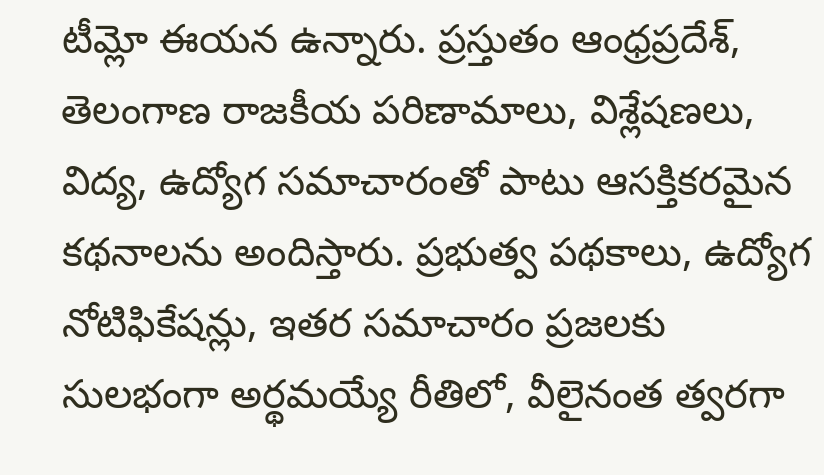టీమ్లో ఈయన ఉన్నారు. ప్రస్తుతం ఆంధ్రప్రదేశ్, తెలంగాణ రాజకీయ పరిణామాలు, విశ్లేషణలు, విద్య, ఉద్యోగ సమాచారంతో పాటు ఆసక్తికరమైన కథనాలను అందిస్తారు. ప్రభుత్వ పథకాలు, ఉద్యోగ నోటిఫికేషన్లు, ఇతర సమాచారం ప్రజలకు సులభంగా అర్థమయ్యే రీతిలో, వీలైనంత త్వరగా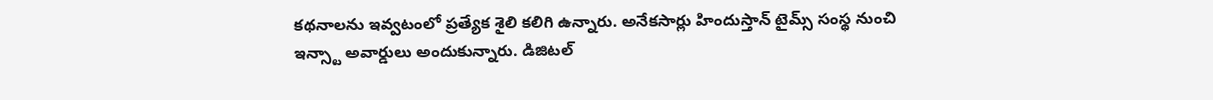కథనాలను ఇవ్వటంలో ప్రత్యేక శైలి కలిగి ఉన్నారు. అనేకసార్లు హిందుస్తాన్ టైమ్స్ సంస్థ నుంచి ఇన్స్టా అవార్డులు అందుకున్నారు. డిజిటల్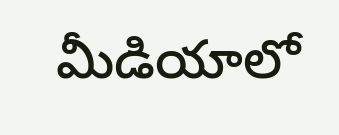మీడియాలో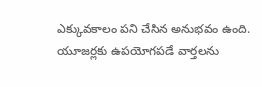ఎక్కువకాలం పని చేసిన అనుభవం ఉంది. యూజర్లకు ఉపయోగపడే వార్తలను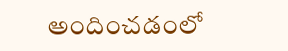అందించడంలో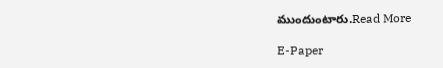ముందుంటారు.Read More

E-Paper